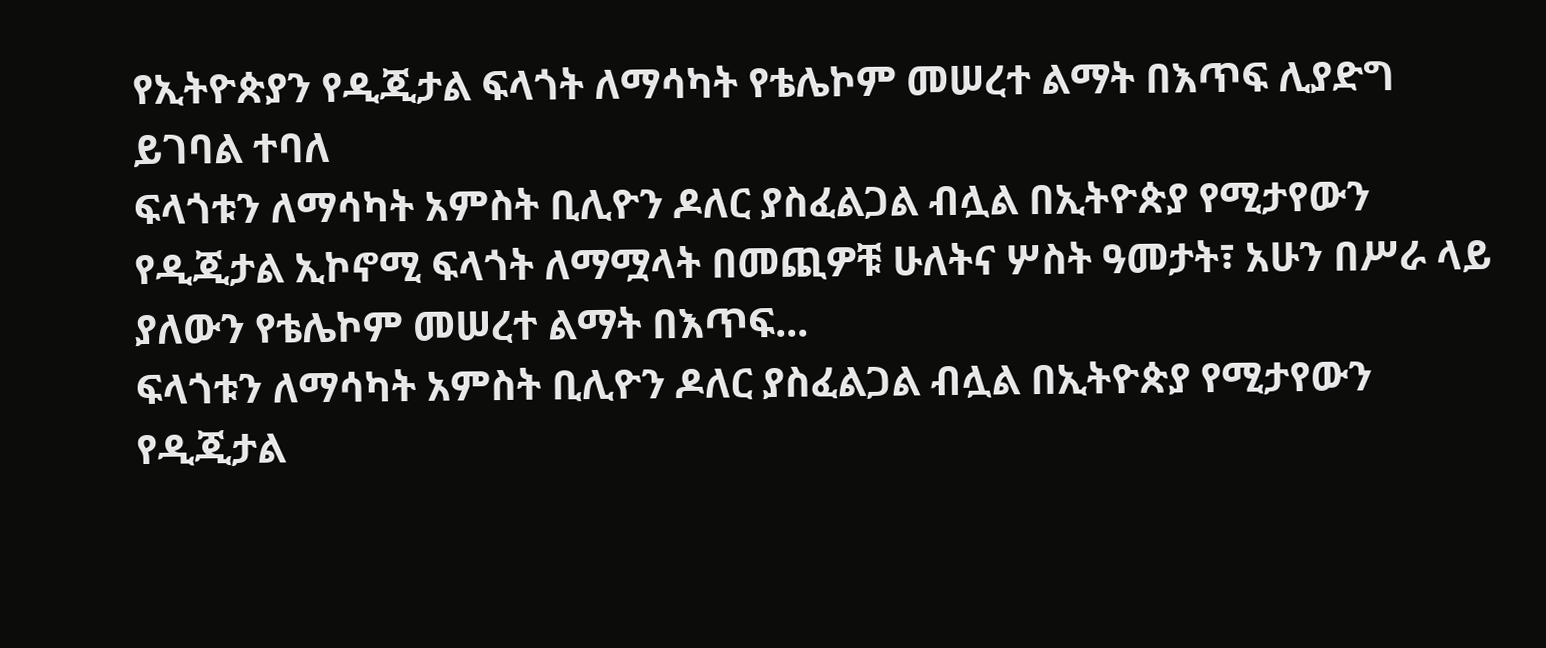የኢትዮጵያን የዲጂታል ፍላጎት ለማሳካት የቴሌኮም መሠረተ ልማት በእጥፍ ሊያድግ ይገባል ተባለ
ፍላጎቱን ለማሳካት አምስት ቢሊዮን ዶለር ያስፈልጋል ብሏል በኢትዮጵያ የሚታየውን የዲጂታል ኢኮኖሚ ፍላጎት ለማሟላት በመጪዎቹ ሁለትና ሦስት ዓመታት፣ አሁን በሥራ ላይ ያለውን የቴሌኮም መሠረተ ልማት በእጥፍ...
ፍላጎቱን ለማሳካት አምስት ቢሊዮን ዶለር ያስፈልጋል ብሏል በኢትዮጵያ የሚታየውን የዲጂታል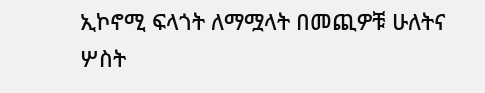ኢኮኖሚ ፍላጎት ለማሟላት በመጪዎቹ ሁለትና ሦስት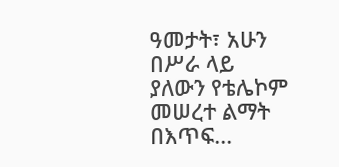ዓመታት፣ አሁን በሥራ ላይ ያለውን የቴሌኮም መሠረተ ልማት በእጥፍ...